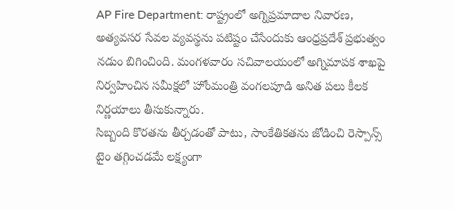AP Fire Department: రాష్ట్రంలో అగ్నిప్రమాదాల నివారణ, అత్యవసర సేవల వ్యవస్థను పటిష్టం చేసేందుకు ఆంధ్రప్రదేశ్ ప్రభుత్వం నడుం బిగించింది. మంగళవారం సచివాలయంలో అగ్నిమాపక శాఖపై నిర్వహించిన సమీక్షలో హోంమంత్రి వంగలపూడి అనిత పలు కీలక నిర్ణయాలు తీసుకున్నారు.
సిబ్బంది కొరతను తీర్చడంతో పాటు, సాంకేతికతను జోడించి రెస్పాన్స్ టైం తగ్గించడమే లక్ష్యంగా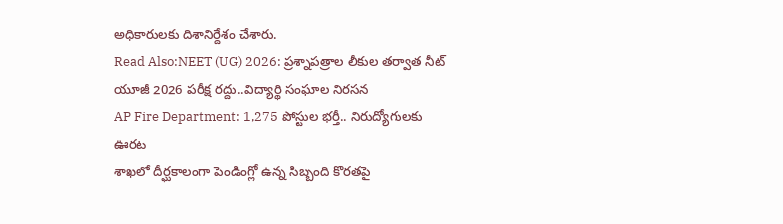అధికారులకు దిశానిర్దేశం చేశారు.
Read Also:NEET (UG) 2026: ప్రశ్నాపత్రాల లీకుల తర్వాత నీట్ యూజీ 2026 పరీక్ష రద్దు..విద్యార్థి సంఘాల నిరసన
AP Fire Department: 1,275 పోస్టుల భర్తీ.. నిరుద్యోగులకు ఊరట
శాఖలో దీర్ఘకాలంగా పెండింగ్లో ఉన్న సిబ్బంది కొరతపై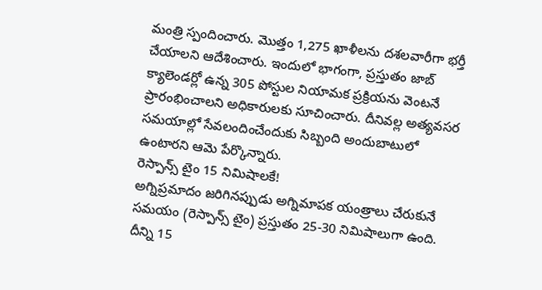మంత్రి స్పందించారు. మొత్తం 1,275 ఖాళీలను దశలవారీగా భర్తీ చేయాలని ఆదేశించారు. ఇందులో భాగంగా, ప్రస్తుతం జాబ్ క్యాలెండర్లో ఉన్న 305 పోస్టుల నియామక ప్రక్రియను వెంటనే ప్రారంభించాలని అధికారులకు సూచించారు. దీనివల్ల అత్యవసర సమయాల్లో సేవలందించేందుకు సిబ్బంది అందుబాటులో ఉంటారని ఆమె పేర్కొన్నారు.
రెస్పాన్స్ టైం 15 నిమిషాలకే!
అగ్నిప్రమాదం జరిగినప్పుడు అగ్నిమాపక యంత్రాలు చేరుకునే సమయం (రెస్పాన్స్ టైం) ప్రస్తుతం 25-30 నిమిషాలుగా ఉంది. దీన్ని 15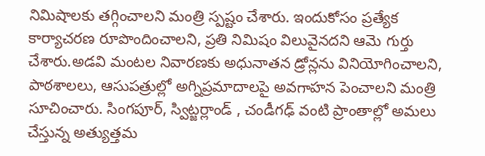నిమిషాలకు తగ్గించాలని మంత్రి స్పష్టం చేశారు. ఇందుకోసం ప్రత్యేక కార్యాచరణ రూపొందించాలని, ప్రతి నిమిషం విలువైనదని ఆమె గుర్తు చేశారు.అడవి మంటల నివారణకు అధునాతన డ్రోన్లను వినియోగించాలని, పాఠశాలలు, ఆసుపత్రుల్లో అగ్నిప్రమాదాలపై అవగాహన పెంచాలని మంత్రి సూచించారు. సింగపూర్, స్విట్జర్లాండ్ , చండీగఢ్ వంటి ప్రాంతాల్లో అమలు చేస్తున్న అత్యుత్తమ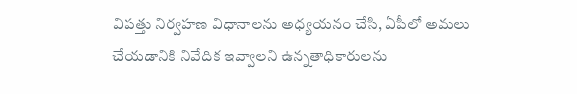విపత్తు నిర్వహణ విధానాలను అధ్యయనం చేసి, ఏపీలో అమలు చేయడానికి నివేదిక ఇవ్వాలని ఉన్నతాధికారులను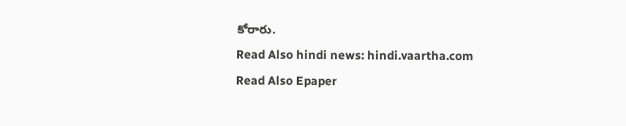కోరారు.
Read Also hindi news: hindi.vaartha.com
Read Also Epaper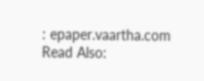: epaper.vaartha.com
Read Also: